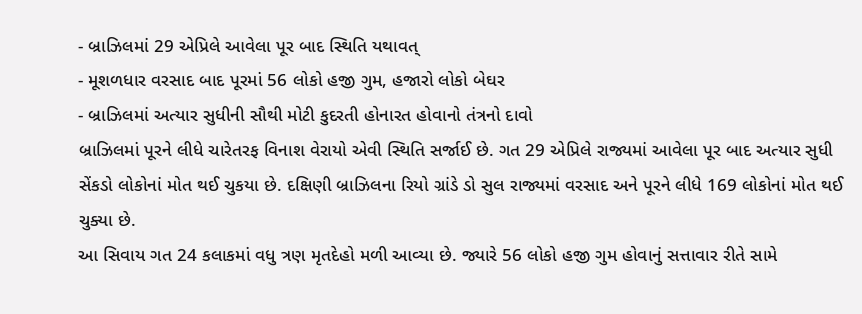- બ્રાઝિલમાં 29 એપ્રિલે આવેલા પૂર બાદ સ્થિતિ યથાવત્
- મૂશળધાર વરસાદ બાદ પૂરમાં 56 લોકો હજી ગુમ, હજારો લોકો બેઘર
- બ્રાઝિલમાં અત્યાર સુધીની સૌથી મોટી કુદરતી હોનારત હોવાનો તંત્રનો દાવો
બ્રાઝિલમાં પૂરને લીધે ચારેતરફ વિનાશ વેરાયો એવી સ્થિતિ સર્જાઈ છે. ગત 29 એપ્રિલે રાજ્યમાં આવેલા પૂર બાદ અત્યાર સુધી સેંકડો લોકોનાં મોત થઈ ચુકયા છે. દક્ષિણી બ્રાઝિલના રિયો ગ્રાંડે ડો સુલ રાજ્યમાં વરસાદ અને પૂરને લીધે 169 લોકોનાં મોત થઈ ચુક્યા છે.
આ સિવાય ગત 24 કલાકમાં વધુ ત્રણ મૃતદેહો મળી આવ્યા છે. જ્યારે 56 લોકો હજી ગુમ હોવાનું સત્તાવાર રીતે સામે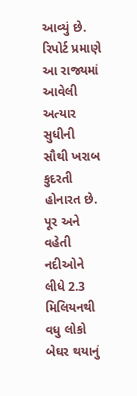આવ્યું છે. રિપોર્ટ પ્રમાણે આ રાજ્યમાં આવેલી અત્યાર સુધીની સૌથી ખરાબ કુદરતી હોનારત છે. પૂર અને વહેતી નદીઓને લીધે 2.3 મિલિયનથી વધુ લોકો બેઘર થયાનું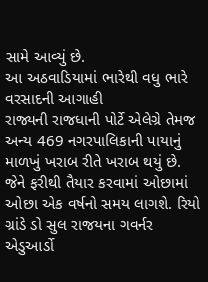સામે આવ્યું છે.
આ અઠવાડિયામાં ભારેથી વધુ ભારે વરસાદની આગાહી
રાજ્યની રાજધાની પોર્ટે એલેગ્રે તેમજ અન્ય 469 નગરપાલિકાની પાયાનું માળખું ખરાબ રીતે ખરાબ થયું છે. જેને ફરીથી તૈયાર કરવામાં ઓછામાં ઓછા એક વર્ષનો સમય લાગશે. રિયો ગ્રાંડે ડો સુલ રાજયના ગવર્નર એડુઆર્ડો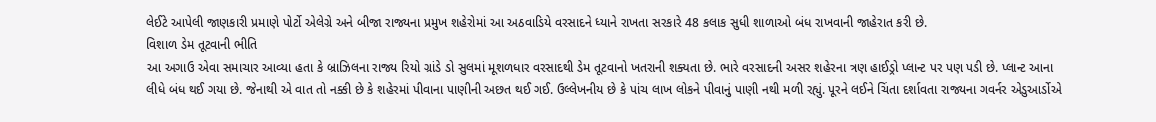લેઈટે આપેલી જાણકારી પ્રમાણે પોર્ટો એલેગ્રે અને બીજા રાજ્યના પ્રમુખ શહેરોમાં આ અઠવાડિયે વરસાદને ધ્યાને રાખતા સરકારે 48 કલાક સુધી શાળાઓ બંધ રાખવાની જાહેરાત કરી છે.
વિશાળ ડેમ તૂટવાની ભીતિ
આ અગાઉ એવા સમાચાર આવ્યા હતા કે બ્રાઝિલના રાજ્ય રિયો ગ્રાંડે ડો સુલમાં મૂશળધાર વરસાદથી ડેમ તૂટવાનો ખતરાની શક્યતા છે. ભારે વરસાદની અસર શહેરના ત્રણ હાઈડ્રો પ્લાન્ટ પર પણ પડી છે. પ્લાન્ટ આના લીધે બંધ થઈ ગયા છે. જેનાથી એ વાત તો નક્કી છે કે શહેરમાં પીવાના પાણીની અછત થઈ ગઈ. ઉલ્લેખનીય છે કે પાંચ લાખ લોકને પીવાનું પાણી નથી મળી રહ્યું. પૂરને લઈને ચિંતા દર્શાવતા રાજ્યના ગવર્નર એડુઆર્ડોએ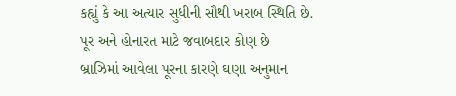કહ્યું કે આ અત્યાર સુધીની સૌથી ખરાબ સ્થિતિ છે.
પૂર અને હોનારત માટે જવાબદાર કોણ છે
બ્રાઝિમાં આવેલા પૂરના કારણે ઘણા અનુમાન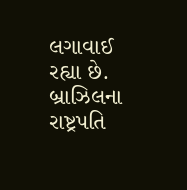લગાવાઈ રહ્યા છે. બ્રાઝિલના રાષ્ટ્રપતિ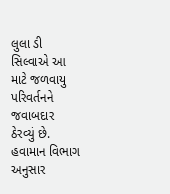લુલા ડી સિલ્વાએ આ માટે જળવાયુ પરિવર્તનને જવાબદાર ઠેરવ્યું છે. હવામાન વિભાગ અનુસાર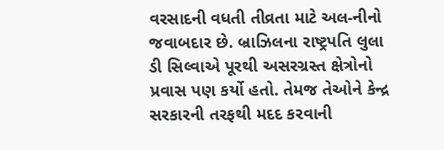વરસાદની વધતી તીવ્રતા માટે અલ-નીનો જવાબદાર છે. બ્રાઝિલના રાષ્ટ્રપતિ લુલા ડી સિલ્વાએ પૂરથી અસરગ્રસ્ત ક્ષેત્રોનો પ્રવાસ પણ કર્યો હતો. તેમજ તેઓને કેન્દ્ર સરકારની તરફથી મદદ કરવાની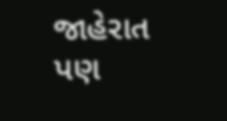જાહેરાત પણ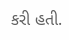કરી હતી.